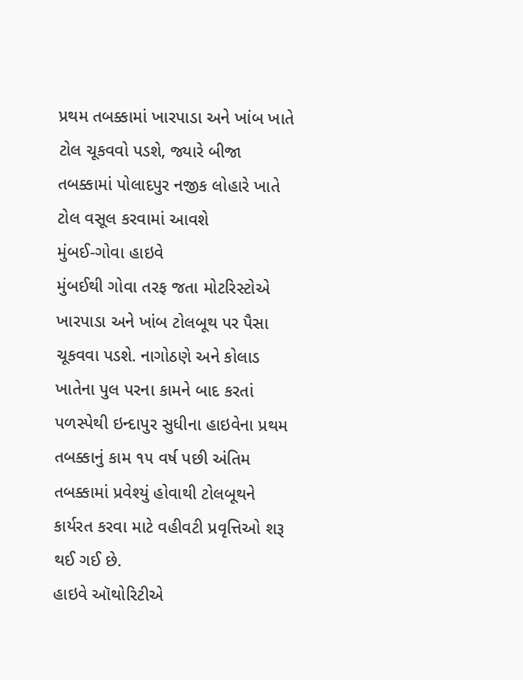પ્રથમ તબક્કામાં ખારપાડા અને ખાંબ ખાતે ટોલ ચૂકવવો પડશે, જ્યારે બીજા તબક્કામાં પોલાદપુર નજીક લોહારે ખાતે ટોલ વસૂલ કરવામાં આવશે
મુંબઈ-ગોવા હાઇવે
મુંબઈથી ગોવા તરફ જતા મોટરિસ્ટોએ ખારપાડા અને ખાંબ ટોલબૂથ પર પૈસા ચૂકવવા પડશે. નાગોઠણે અને કોલાડ ખાતેના પુલ પરના કામને બાદ કરતાં પળસ્પેથી ઇન્દાપુર સુધીના હાઇવેના પ્રથમ તબક્કાનું કામ ૧૫ વર્ષ પછી અંતિમ તબક્કામાં પ્રવેશ્યું હોવાથી ટોલબૂથને કાર્યરત કરવા માટે વહીવટી પ્રવૃત્તિઓ શરૂ થઈ ગઈ છે.
હાઇવે ઑથોરિટીએ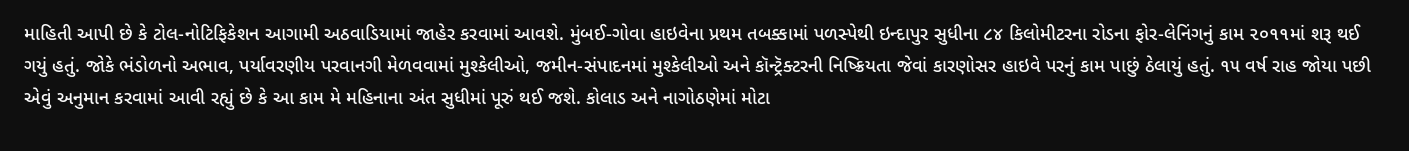માહિતી આપી છે કે ટોલ-નોટિફિકેશન આગામી અઠવાડિયામાં જાહેર કરવામાં આવશે. મુંબઈ-ગોવા હાઇવેના પ્રથમ તબક્કામાં પળસ્પેથી ઇન્દાપુર સુધીના ૮૪ કિલોમીટરના રોડના ફોર-લેનિંગનું કામ ૨૦૧૧માં શરૂ થઈ ગયું હતું. જોકે ભંડોળનો અભાવ, પર્યાવરણીય પરવાનગી મેળવવામાં મુશ્કેલીઓ, જમીન-સંપાદનમાં મુશ્કેલીઓ અને કૉન્ટ્રૅક્ટરની નિષ્ક્રિયતા જેવાં કારણોસર હાઇવે પરનું કામ પાછું ઠેલાયું હતું. ૧૫ વર્ષ રાહ જોયા પછી એવું અનુમાન કરવામાં આવી રહ્યું છે કે આ કામ મે મહિનાના અંત સુધીમાં પૂરું થઈ જશે. કોલાડ અને નાગોઠણેમાં મોટા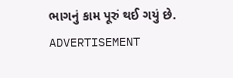ભાગનું કામ પૂરું થઈ ગયું છે.
ADVERTISEMENT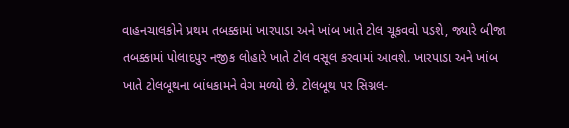વાહનચાલકોને પ્રથમ તબક્કામાં ખારપાડા અને ખાંબ ખાતે ટોલ ચૂકવવો પડશે, જ્યારે બીજા તબક્કામાં પોલાદપુર નજીક લોહારે ખાતે ટોલ વસૂલ કરવામાં આવશે. ખારપાડા અને ખાંબ ખાતે ટોલબૂથના બાંધકામને વેગ મળ્યો છે. ટોલબૂથ પર સિગ્નલ-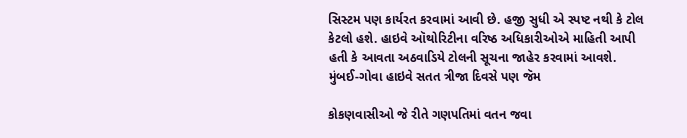સિસ્ટમ પણ કાર્યરત કરવામાં આવી છે. હજી સુધી એ સ્પષ્ટ નથી કે ટોલ કેટલો હશે. હાઇવે ઑથોરિટીના વરિષ્ઠ અધિકારીઓએ માહિતી આપી હતી કે આવતા અઠવાડિયે ટોલની સૂચના જાહેર કરવામાં આવશે.
મુંબઈ-ગોવા હાઇવે સતત ત્રીજા દિવસે પણ જૅમ

કોકણવાસીઓ જે રીતે ગણપતિમાં વતન જવા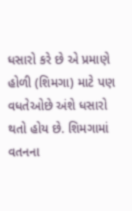ધસારો કરે છે એ પ્રમાણે હોળી (શિમગા) માટે પણ વધતેઓછે અંશે ધસારો થતો હોય છે. શિમગામાં વતનના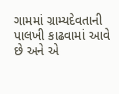ગામમાં ગ્રામ્યદેવતાની પાલખી કાઢવામાં આવે છે અને એ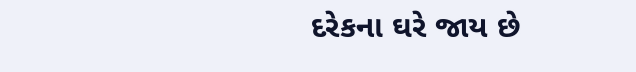દરેકના ઘરે જાય છે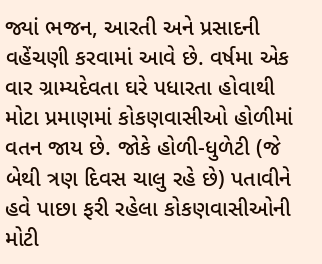જ્યાં ભજન, આરતી અને પ્રસાદની વહેંચણી કરવામાં આવે છે. વર્ષમા એક વાર ગ્રામ્યદેવતા ઘરે પધારતા હોવાથી મોટા પ્રમાણમાં કોકણવાસીઓ હોળીમાં વતન જાય છે. જોકે હોળી-ધુળેટી (જે બેથી ત્રણ દિવસ ચાલુ રહે છે) પતાવીને હવે પાછા ફરી રહેલા કોકણવાસીઓની મોટી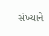સંખ્યાને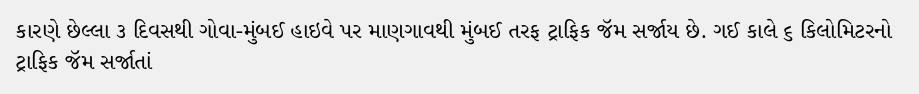કારણે છેલ્લા ૩ દિવસથી ગોવા-મુંબઈ હાઇવે પર માણગાવથી મુંબઈ તરફ ટ્રાફિક જૅમ સર્જાય છે. ગઈ કાલે ૬ કિલોમિટરનો ટ્રાફિક જૅમ સર્જાતાં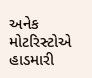અનેક મોટરિસ્ટોએ હાડમારી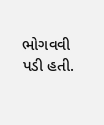ભોગવવી પડી હતી.